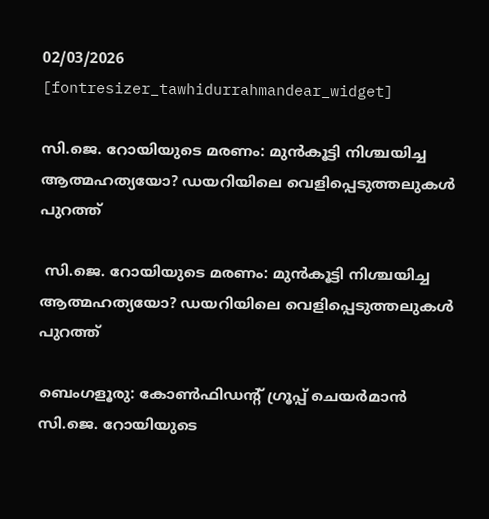02/03/2026
[fontresizer_tawhidurrahmandear_widget]

സി.ജെ. റോയിയുടെ മരണം: മുൻകൂട്ടി നിശ്ചയിച്ച ആത്മഹത്യയോ? ഡയറിയിലെ വെളിപ്പെടുത്തലുകൾ പുറത്ത്

 സി.ജെ. റോയിയുടെ മരണം: മുൻകൂട്ടി നിശ്ചയിച്ച ആത്മഹത്യയോ? ഡയറിയിലെ വെളിപ്പെടുത്തലുകൾ പുറത്ത്

ബെംഗളൂരു: കോൺഫിഡന്റ് ഗ്രൂപ്പ് ചെയർമാൻ സി.ജെ. റോയിയുടെ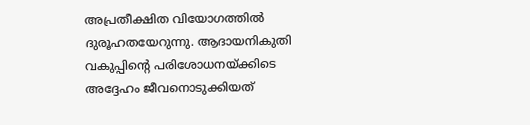അപ്രതീക്ഷിത വിയോഗത്തിൽ ദുരൂഹതയേറുന്നു. ആദായനികുതി വകുപ്പിന്റെ പരിശോധനയ്ക്കിടെ അദ്ദേഹം ജീവനൊടുക്കിയത്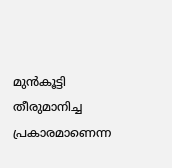മുൻകൂട്ടി തീരുമാനിച്ച പ്രകാരമാണെന്ന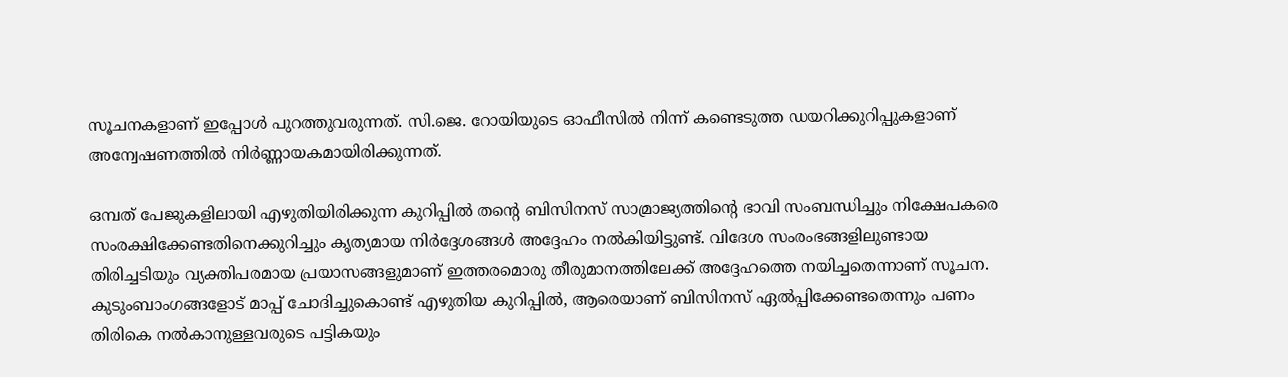സൂചനകളാണ് ഇപ്പോൾ പുറത്തുവരുന്നത്. സി.ജെ. റോയിയുടെ ഓഫീസിൽ നിന്ന് കണ്ടെടുത്ത ഡയറിക്കുറിപ്പുകളാണ് അന്വേഷണത്തിൽ നിർണ്ണായകമായിരിക്കുന്നത്.

ഒമ്പത് പേജുകളിലായി എഴുതിയിരിക്കുന്ന കുറിപ്പിൽ തന്റെ ബിസിനസ് സാമ്രാജ്യത്തിന്റെ ഭാവി സംബന്ധിച്ചും നിക്ഷേപകരെ സംരക്ഷിക്കേണ്ടതിനെക്കുറിച്ചും കൃത്യമായ നിർദ്ദേശങ്ങൾ അദ്ദേഹം നൽകിയിട്ടുണ്ട്. വിദേശ സംരംഭങ്ങളിലുണ്ടായ തിരിച്ചടിയും വ്യക്തിപരമായ പ്രയാസങ്ങളുമാണ് ഇത്തരമൊരു തീരുമാനത്തിലേക്ക് അദ്ദേഹത്തെ നയിച്ചതെന്നാണ് സൂചന. കുടുംബാംഗങ്ങളോട് മാപ്പ് ചോദിച്ചുകൊണ്ട് എഴുതിയ കുറിപ്പിൽ, ആരെയാണ് ബിസിനസ് ഏൽപ്പിക്കേണ്ടതെന്നും പണം തിരികെ നൽകാനുള്ളവരുടെ പട്ടികയും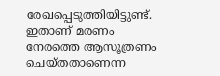രേഖപ്പെടുത്തിയിട്ടുണ്ട്. ഇതാണ് മരണം നേരത്തെ ആസൂത്രണം ചെയ്തതാണെന്ന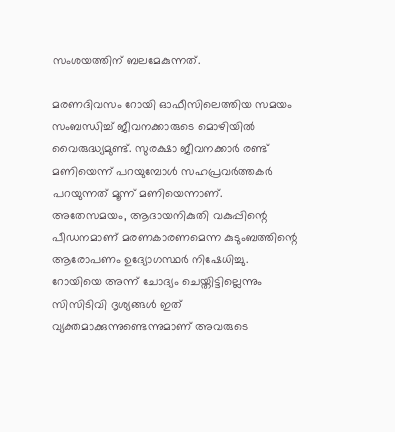സംശയത്തിന് ബലമേകുന്നത്.

മരണദിവസം റോയി ഓഫീസിലെത്തിയ സമയം സംബന്ധിച്ച് ജീവനക്കാരുടെ മൊഴിയിൽ വൈരുദ്ധ്യമുണ്ട്. സുരക്ഷാ ജീവനക്കാർ രണ്ട് മണിയെന്ന് പറയുമ്പോൾ സഹപ്രവർത്തകർ പറയുന്നത് മൂന്ന് മണിയെന്നാണ്. അതേസമയം, ആദായനികുതി വകുപ്പിന്റെ പീഡനമാണ് മരണകാരണമെന്ന കുടുംബത്തിന്റെ ആരോപണം ഉദ്യോഗസ്ഥർ നിഷേധിച്ചു. റോയിയെ അന്ന് ചോദ്യം ചെയ്തിട്ടില്ലെന്നും സിസിടിവി ദൃശ്യങ്ങൾ ഇത് വ്യക്തമാക്കുന്നുണ്ടെന്നുമാണ് അവരുടെ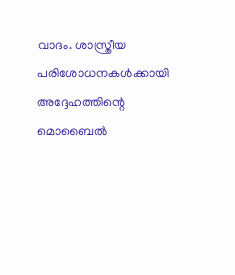വാദം. ശാസ്ത്രീയ പരിശോധനകൾക്കായി അദ്ദേഹത്തിന്റെ മൊബൈൽ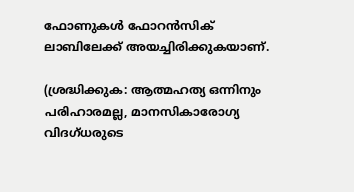ഫോണുകൾ ഫോറൻസിക് ലാബിലേക്ക് അയച്ചിരിക്കുകയാണ്.

(ശ്രദ്ധിക്കുക: ആത്മഹത്യ ഒന്നിനും പരിഹാരമല്ല, മാനസികാരോഗ്യ വിദഗ്ധരുടെ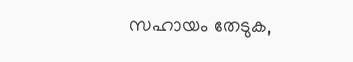സഹായം തേടുക,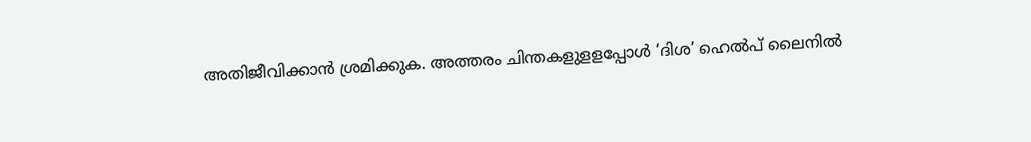അതിജീവിക്കാൻ ശ്രമിക്കുക. അത്തരം ചിന്തകളുളളപ്പോൾ ‘ദിശ’ ഹെൽപ് ലൈനിൽ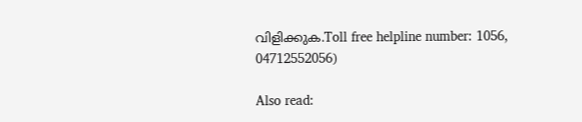വിളിക്കുക.Toll free helpline number: 1056, 04712552056)

Also read: